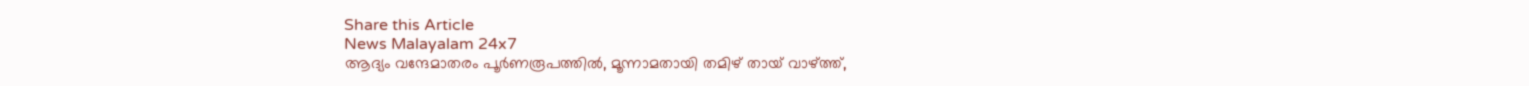Share this Article
News Malayalam 24x7
ആദ്യം വന്ദേമാതരം പൂർണരൂപത്തിൽ, മൂന്നാമതായി തമിഴ് തായ്‍ വാഴ്ത്ത്,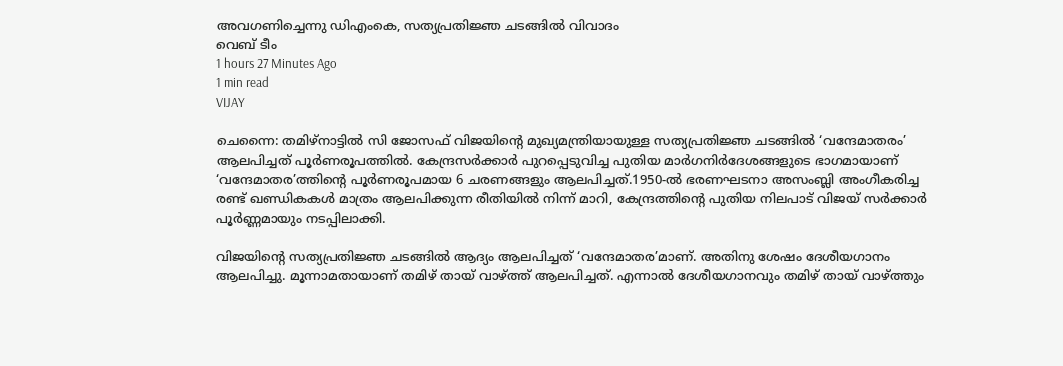അവഗണിച്ചെന്നു ഡിഎംകെ, സത്യപ്രതിജ്ഞ ചടങ്ങിൽ വിവാദം
വെബ് ടീം
1 hours 27 Minutes Ago
1 min read
VIJAY

ചെന്നൈ: തമിഴ്നാട്ടിൽ സി ജോസഫ് വിജയിന്റെ മുഖ്യമന്ത്രിയായുള്ള സത്യപ്രതിജ്ഞ ചടങ്ങിൽ ‘വന്ദേമാതരം’ ആലപിച്ചത് പൂർണരൂപത്തിൽ. കേന്ദ്രസർക്കാര്‍ പുറപ്പെടുവിച്ച പുതിയ മാർഗനിർദേശങ്ങളുടെ ഭാഗമായാണ് ‘വന്ദേമാതര’ത്തിന്റെ പൂർണരൂപമായ 6 ചരണങ്ങളും ആലപിച്ചത്.1950-ല്‍ ഭരണഘടനാ അസംബ്ലി അംഗീകരിച്ച രണ്ട് ഖണ്ഡികകള്‍ മാത്രം ആലപിക്കുന്ന രീതിയില്‍ നിന്ന് മാറി, കേന്ദ്രത്തിന്റെ പുതിയ നിലപാട് വിജയ് സര്‍ക്കാര്‍ പൂര്‍ണ്ണമായും നടപ്പിലാക്കി.

വിജയിന്റെ സത്യപ്രതിജ്ഞ ചടങ്ങിൽ ആദ്യം ആലപിച്ചത് ‘വന്ദേമാതര’മാണ്. അതിനു ശേഷം ദേശീയഗാനം ആലപിച്ചു. മൂന്നാമതായാണ് തമിഴ് തായ് വാഴ്ത്ത് ആലപിച്ചത്. എന്നാൽ ദേശീയഗാനവും തമിഴ് തായ് വാഴ്ത്തും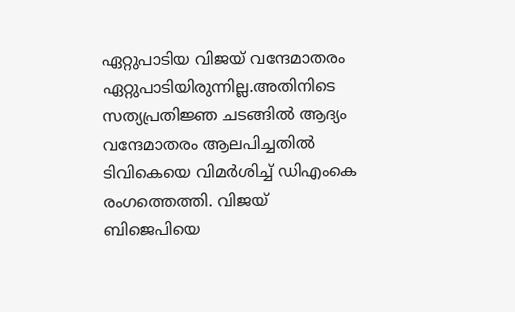ഏറ്റുപാടിയ വിജയ് വന്ദേമാതരം ഏറ്റുപാടിയിരുന്നില്ല.അതിനിടെ സത്യപ്രതിജ്ഞ ചടങ്ങിൽ ആദ്യം വന്ദേമാതരം ആലപിച്ചതിൽ ടിവികെയെ വിമർശിച്ച് ഡിഎംകെ രംഗത്തെത്തി. വിജയ് ബിജെപിയെ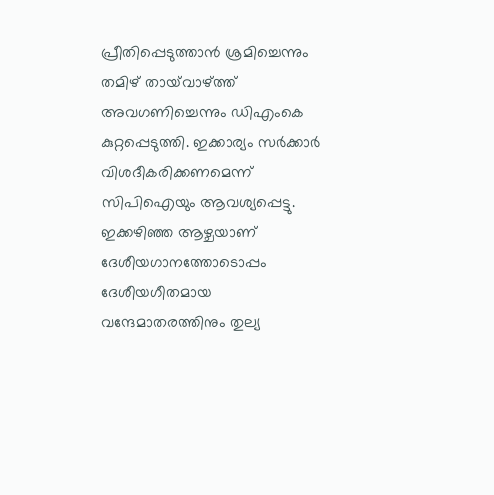പ്രീതിപ്പെടുത്താൻ‍ ശ്രമിച്ചെന്നും തമിഴ് തായ്‍വാഴ്ത്ത് അവഗണിച്ചെന്നും ഡിഎംകെ കുറ്റപ്പെടുത്തി. ഇക്കാര്യം സർക്കാർ വിശദീകരിക്കണമെന്ന് സിപിഐയും ആവശ്യപ്പെട്ടു. ഇക്കഴിഞ്ഞ ആഴ്ചയാണ് ദേശീയഗാനത്തോടൊപ്പം ദേശീയഗീതമായ വന്ദേമാതരത്തിനും തുല്യ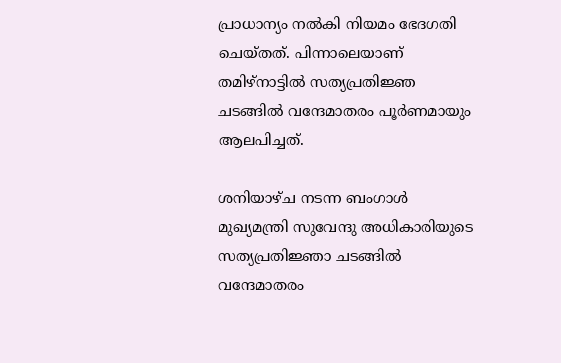പ്രാധാന്യം നൽകി നിയമം ഭേദഗതി ചെയ്തത്. പിന്നാലെയാണ് തമിഴ്നാട്ടിൽ സത്യപ്രതിജ്ഞ ചടങ്ങിൽ വന്ദേമാതരം പൂർണമായും ആലപിച്ചത്.

ശനിയാഴ്ച നടന്ന ബംഗാൾ മുഖ്യമന്ത്രി സുവേന്ദു അധികാരിയുടെ സത്യപ്രതിജ്ഞാ ചടങ്ങിൽ വന്ദേമാതരം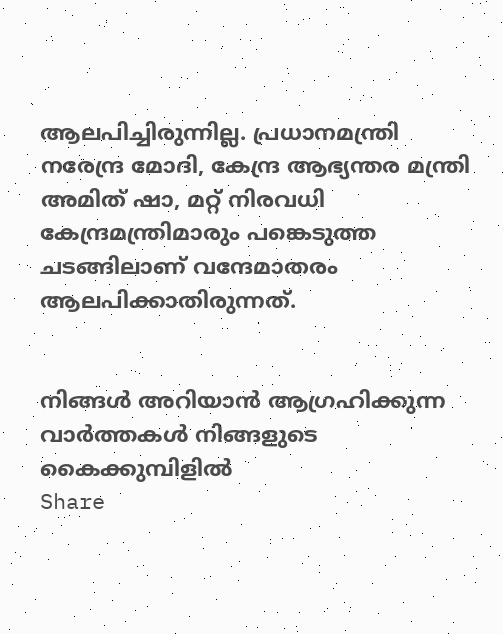ആലപിച്ചിരുന്നില്ല. പ്രധാനമന്ത്രി നരേന്ദ്ര മോദി, കേന്ദ്ര ആഭ്യന്തര മന്ത്രി അമിത് ഷാ, മറ്റ് നിരവധി കേന്ദ്രമന്ത്രിമാരും പങ്കെടുത്ത ചടങ്ങിലാണ് വന്ദേമാതരം ആലപിക്കാതിരുന്നത്.


നിങ്ങൾ അറിയാൻ ആഗ്രഹിക്കുന്ന വാർത്തകൾ നിങ്ങളുടെ കൈക്കുമ്പിളിൽ
Share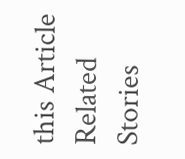this Article
Related Stories